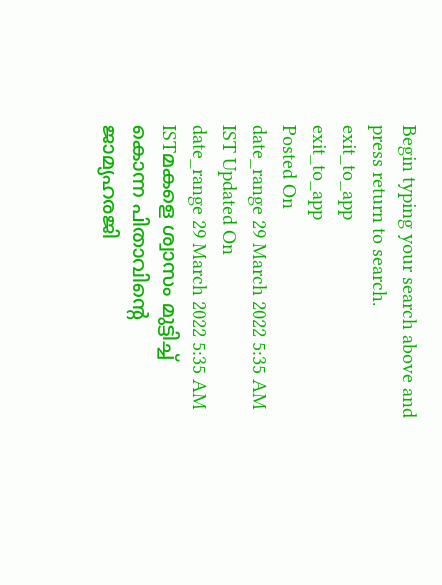Begin typing your search above and press return to search.
exit_to_app
exit_to_app
Posted On
date_range 29 March 2022 5:35 AM IST Updated On
date_range 29 March 2022 5:35 AM ISTമകളെ ശ്വാസം മുട്ടിച്ച് കൊന്ന പിതാവിന്റെ ജാമ്യഹരജി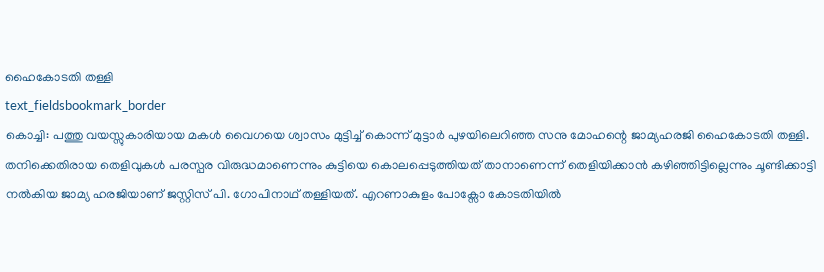ഹൈകോടതി തള്ളി
text_fieldsbookmark_border
കൊച്ചി: പത്തു വയസ്സുകാരിയായ മകൾ വൈഗയെ ശ്വാസം മുട്ടിച്ച് കൊന്ന് മുട്ടാർ പുഴയിലെറിഞ്ഞ സനു മോഹന്റെ ജാമ്യഹരജി ഹൈകോടതി തള്ളി. തനിക്കെതിരായ തെളിവുകൾ പരസ്പര വിരുദ്ധമാണെന്നും കുട്ടിയെ കൊലപ്പെടുത്തിയത് താനാണെന്ന് തെളിയിക്കാൻ കഴിഞ്ഞിട്ടില്ലെന്നും ചൂണ്ടിക്കാട്ടി നൽകിയ ജാമ്യ ഹരജിയാണ് ജസ്റ്റിസ് പി. ഗോപിനാഥ് തള്ളിയത്. എറണാകുളം പോക്സോ കോടതിയിൽ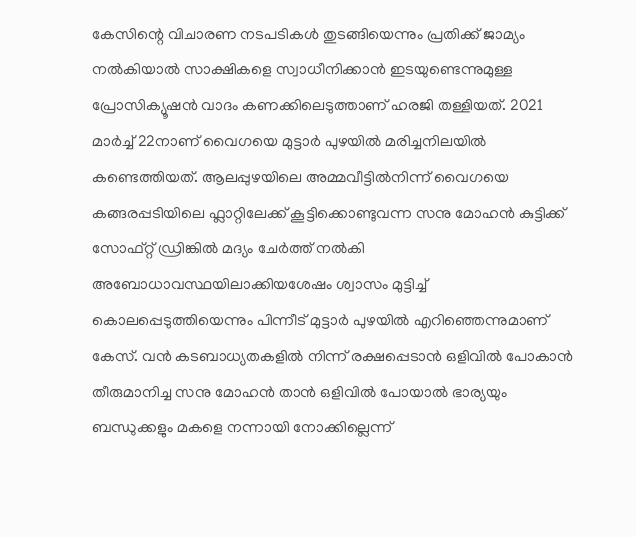കേസിന്റെ വിചാരണ നടപടികൾ തുടങ്ങിയെന്നും പ്രതിക്ക് ജാമ്യം നൽകിയാൽ സാക്ഷികളെ സ്വാധീനിക്കാൻ ഇടയുണ്ടെന്നുമുള്ള പ്രോസിക്യൂഷൻ വാദം കണക്കിലെടുത്താണ് ഹരജി തള്ളിയത്. 2021 മാർച്ച് 22നാണ് വൈഗയെ മുട്ടാർ പുഴയിൽ മരിച്ചനിലയിൽ കണ്ടെത്തിയത്. ആലപ്പുഴയിലെ അമ്മവീട്ടിൽനിന്ന് വൈഗയെ കങ്ങരപ്പടിയിലെ ഫ്ലാറ്റിലേക്ക് കൂട്ടിക്കൊണ്ടുവന്ന സനു മോഹൻ കുട്ടിക്ക് സോഫ്റ്റ് ഡ്രിങ്കിൽ മദ്യം ചേർത്ത് നൽകി അബോധാവസ്ഥയിലാക്കിയശേഷം ശ്വാസം മുട്ടിച്ച് കൊലപ്പെടുത്തിയെന്നും പിന്നീട് മുട്ടാർ പുഴയിൽ എറിഞ്ഞെന്നുമാണ് കേസ്. വൻ കടബാധ്യതകളിൽ നിന്ന് രക്ഷപ്പെടാൻ ഒളിവിൽ പോകാൻ തീരുമാനിച്ച സനു മോഹൻ താൻ ഒളിവിൽ പോയാൽ ഭാര്യയും ബന്ധുക്കളും മകളെ നന്നായി നോക്കില്ലെന്ന്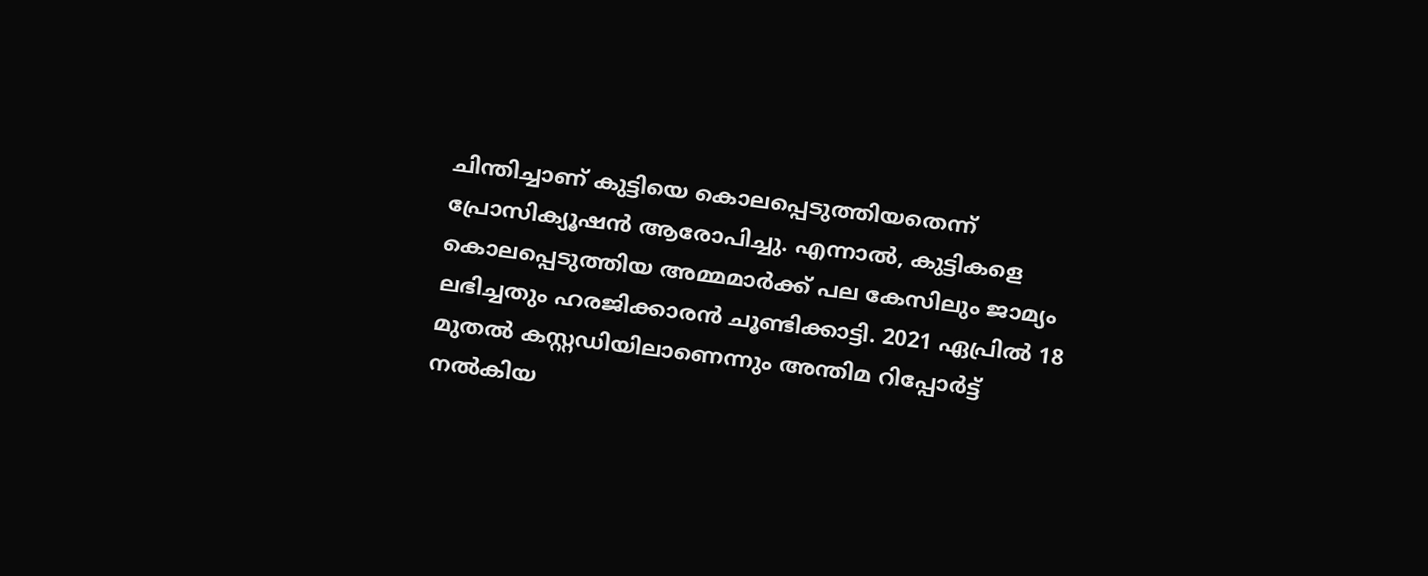ചിന്തിച്ചാണ് കുട്ടിയെ കൊലപ്പെടുത്തിയതെന്ന് പ്രോസിക്യൂഷൻ ആരോപിച്ചു. എന്നാൽ, കുട്ടികളെ കൊലപ്പെടുത്തിയ അമ്മമാർക്ക് പല കേസിലും ജാമ്യം ലഭിച്ചതും ഹരജിക്കാരൻ ചൂണ്ടിക്കാട്ടി. 2021 ഏപ്രിൽ 18 മുതൽ കസ്റ്റഡിയിലാണെന്നും അന്തിമ റിപ്പോർട്ട് നൽകിയ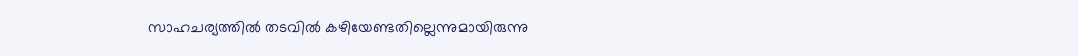സാഹചര്യത്തിൽ തടവിൽ കഴിയേണ്ടതില്ലെന്നുമായിരുന്നു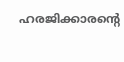ഹരജിക്കാരന്റെ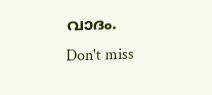വാദം.
Don't miss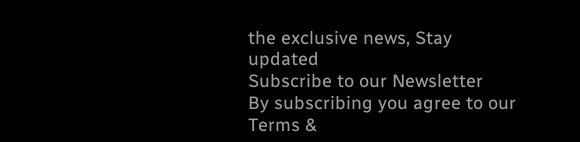the exclusive news, Stay updated
Subscribe to our Newsletter
By subscribing you agree to our Terms &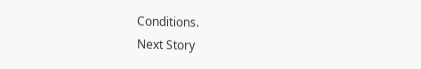Conditions.
Next Story